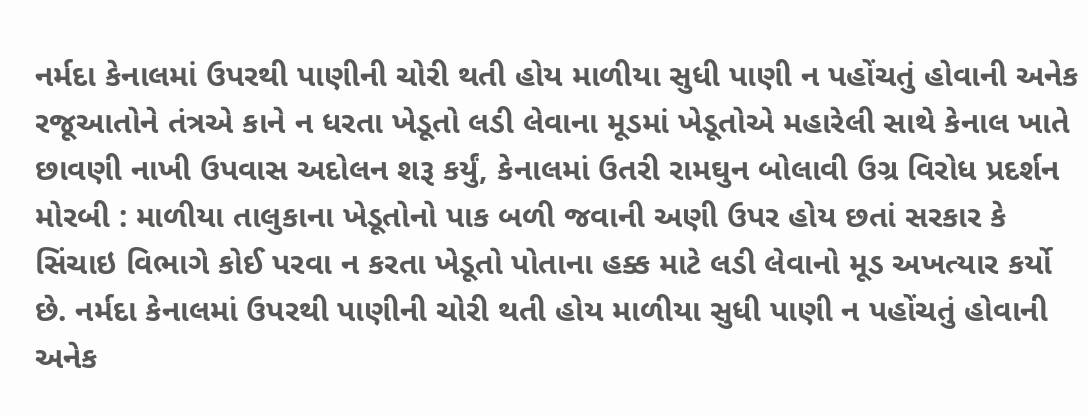નર્મદા કેનાલમાં ઉપરથી પાણીની ચોરી થતી હોય માળીયા સુધી પાણી ન પહોંચતું હોવાની અનેક રજૂઆતોને તંત્રએ કાને ન ધરતા ખેડૂતો લડી લેવાના મૂડમાં ખેડૂતોએ મહારેલી સાથે કેનાલ ખાતે છાવણી નાખી ઉપવાસ અદોલન શરૂ કર્યું, કેનાલમાં ઉતરી રામઘુન બોલાવી ઉગ્ર વિરોધ પ્રદર્શન મોરબી : માળીયા તાલુકાના ખેડૂતોનો પાક બળી જવાની અણી ઉપર હોય છતાં સરકાર કે સિંચાઇ વિભાગે કોઈ પરવા ન કરતા ખેડૂતો પોતાના હક્ક માટે લડી લેવાનો મૂડ અખત્યાર કર્યો છે. નર્મદા કેનાલમાં ઉપરથી પાણીની ચોરી થતી હોય માળીયા સુધી પાણી ન પહોંચતું હોવાની અનેક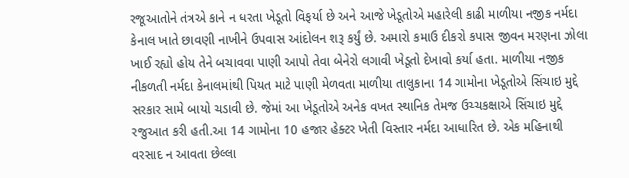રજૂઆતોને તંત્રએ કાને ન ધરતા ખેડૂતો વિફર્યા છે અને આજે ખેડૂતોએ મહારેલી કાઢી માળીયા નજીક નર્મદા કેનાલ ખાતે છાવણી નાખીને ઉપવાસ આંદોલન શરૂ કર્યું છે. અમારો કમાઉ દીકરો કપાસ જીવન મરણના ઝોલા ખાઈ રહ્યો હોય તેને બચાવવા પાણી આપો તેવા બેનેરો લગાવી ખેડૂતો દેખાવો કર્યા હતા. માળીયા નજીક નીકળતી નર્મદા કેનાલમાંથી પિયત માટે પાણી મેળવતા માળીયા તાલુકાના 14 ગામોના ખેડૂતોએ સિંચાઇ મુદ્દે સરકાર સામે બાયો ચડાવી છે. જેમાં આ ખેડૂતોએ અનેક વખત સ્થાનિક તેમજ ઉચ્ચકક્ષાએ સિંચાઇ મુદ્દે રજુઆત કરી હતી.આ 14 ગામોના 10 હજાર હેક્ટર ખેતી વિસ્તાર નર્મદા આધારિત છે. એક મહિનાથી વરસાદ ન આવતા છેલ્લા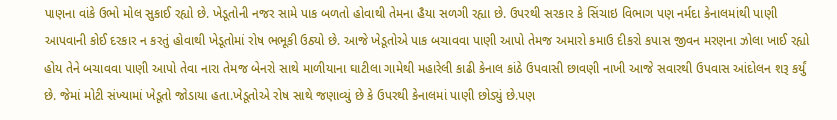પાણના વાંકે ઉભો મોલ સુકાઈ રહ્યો છે. ખેડૂતોની નજર સામે પાક બળતો હોવાથી તેમના હૈયા સળગી રહ્યા છે. ઉપરથી સરકાર કે સિંચાઇ વિભાગ પણ નર્મદા કેનાલમાંથી પાણી આપવાની કોઈ દરકાર ન કરતું હોવાથી ખેડૂતોમાં રોષ ભભૂકી ઉઠ્યો છે. આજે ખેડૂતોએ પાક બચાવવા પાણી આપો તેમજ અમારો કમાઉ દીકરો કપાસ જીવન મરણના ઝોલા ખાઈ રહ્યો હોય તેને બચાવવા પાણી આપો તેવા નારા તેમજ બેનરો સાથે માળીયાના ઘાટીલા ગામેથી મહારેલી કાઢી કેનાલ કાંઠે ઉપવાસી છાવણી નાખી આજે સવારથી ઉપવાસ આંદોલન શરૂ કર્યું છે. જેમાં મોટી સંખ્યામાં ખેડૂતો જોડાયા હતા.ખેડૂતોએ રોષ સાથે જણાવ્યું છે કે ઉપરથી કેનાલમાં પાણી છોડ્યું છે.પણ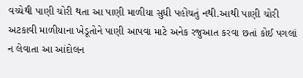વચ્ચેથી પાણી ચોરી થતા આ પાણી માળીયા સુધી પહોંચતું નથી.આથી પાણી ચોરી અટકાવી માળીયાના ખેડૂતોને પાણી આપવા માટે અનેક રજુઆત કરવા છતાં કોઈ પગલાં ન લેવાતા આ આંદોલન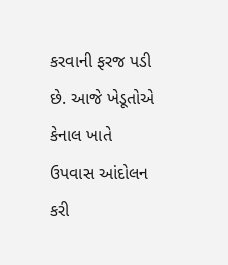કરવાની ફરજ પડી છે. આજે ખેડૂતોએ કેનાલ ખાતે ઉપવાસ આંદોલન કરી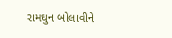રામઘુન બોલાવીને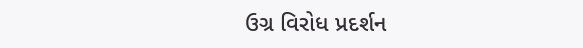ઉગ્ર વિરોધ પ્રદર્શન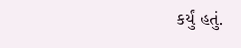કર્યું હતું.